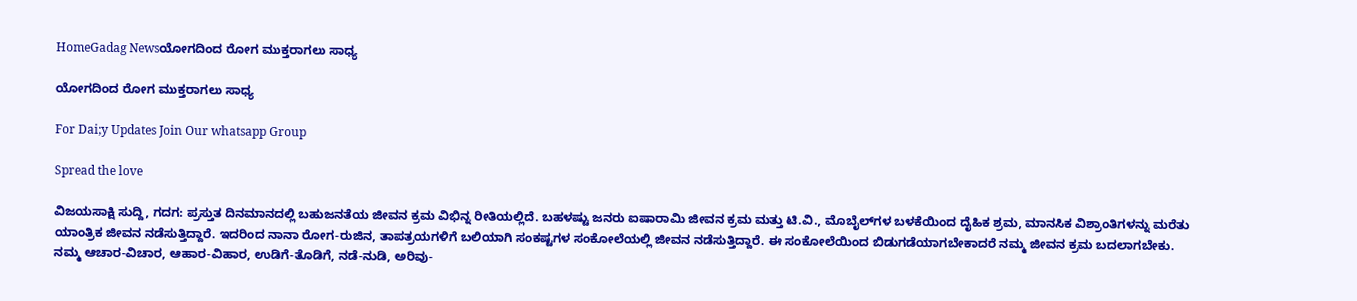HomeGadag Newsಯೋಗದಿಂದ ರೋಗ ಮುಕ್ತರಾಗಲು ಸಾಧ್ಯ

ಯೋಗದಿಂದ ರೋಗ ಮುಕ್ತರಾಗಲು ಸಾಧ್ಯ

For Dai;y Updates Join Our whatsapp Group

Spread the love

ವಿಜಯಸಾಕ್ಷಿ ಸುದ್ದಿ, ಗದಗ: ಪ್ರಸ್ತುತ ದಿನಮಾನದಲ್ಲಿ ಬಹುಜನತೆಯ ಜೀವನ ಕ್ರಮ ವಿಭಿನ್ನ ರೀತಿಯಲ್ಲಿದೆ. ಬಹಳಷ್ಟು ಜನರು ಐಷಾರಾಮಿ ಜೀವನ ಕ್ರಮ ಮತ್ತು ಟಿ.ವಿ., ಮೊಬೈಲ್‌ಗಳ ಬಳಕೆಯಿಂದ ದೈಹಿಕ ಶ್ರಮ, ಮಾನಸಿಕ ವಿಶ್ರಾಂತಿಗಳನ್ನು ಮರೆತು ಯಾಂತ್ರಿಕ ಜೀವನ ನಡೆಸುತ್ತಿದ್ದಾರೆ. ಇದರಿಂದ ನಾನಾ ರೋಗ-ರುಜಿನ, ತಾಪತ್ರಯಗಳಿಗೆ ಬಲಿಯಾಗಿ ಸಂಕಷ್ಟಗಳ ಸಂಕೋಲೆಯಲ್ಲಿ ಜೀವನ ನಡೆಸುತ್ತಿದ್ದಾರೆ. ಈ ಸಂಕೋಲೆಯಿಂದ ಬಿಡುಗಡೆಯಾಗಬೇಕಾದರೆ ನಮ್ಮ ಜೀವನ ಕ್ರಮ ಬದಲಾಗಬೇಕು. ನಮ್ಮ ಆಚಾರ-ವಿಚಾರ, ಆಹಾರ-ವಿಹಾರ, ಉಡಿಗೆ-ತೊಡಿಗೆ, ನಡೆ-ನುಡಿ, ಅರಿವು-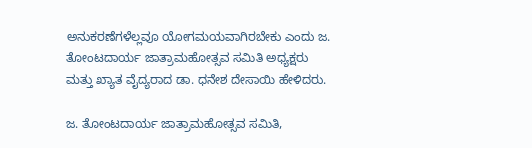ಅನುಕರಣೆಗಳೆಲ್ಲವೂ ಯೋಗಮಯವಾಗಿರಬೇಕು ಎಂದು ಜ. ತೋಂಟದಾರ್ಯ ಜಾತ್ರಾಮಹೋತ್ಸವ ಸಮಿತಿ ಅಧ್ಯಕ್ಷರು ಮತ್ತು ಖ್ಯಾತ ವೈದ್ಯರಾದ ಡಾ. ಧನೇಶ ದೇಸಾಯಿ ಹೇಳಿದರು.

ಜ. ತೋಂಟದಾರ್ಯ ಜಾತ್ರಾಮಹೋತ್ಸವ ಸಮಿತಿ,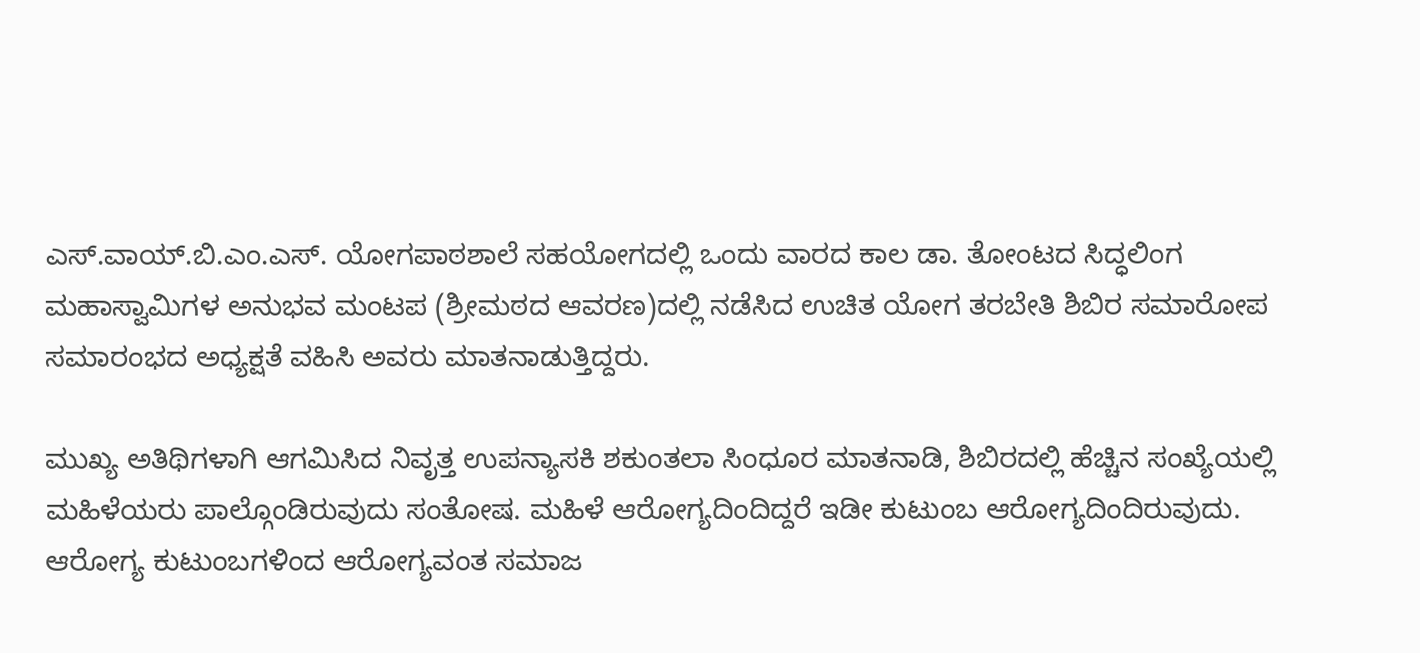ಎಸ್.ವಾಯ್.ಬಿ.ಎಂ.ಎಸ್. ಯೋಗಪಾಠಶಾಲೆ ಸಹಯೋಗದಲ್ಲಿ ಒಂದು ವಾರದ ಕಾಲ ಡಾ. ತೋಂಟದ ಸಿದ್ಧಲಿಂಗ ಮಹಾಸ್ವಾಮಿಗಳ ಅನುಭವ ಮಂಟಪ (ಶ್ರೀಮಠದ ಆವರಣ)ದಲ್ಲಿ ನಡೆಸಿದ ಉಚಿತ ಯೋಗ ತರಬೇತಿ ಶಿಬಿರ ಸಮಾರೋಪ ಸಮಾರಂಭದ ಅಧ್ಯಕ್ಷತೆ ವಹಿಸಿ ಅವರು ಮಾತನಾಡುತ್ತಿದ್ದರು.

ಮುಖ್ಯ ಅತಿಥಿಗಳಾಗಿ ಆಗಮಿಸಿದ ನಿವೃತ್ತ ಉಪನ್ಯಾಸಕಿ ಶಕುಂತಲಾ ಸಿಂಧೂರ ಮಾತನಾಡಿ, ಶಿಬಿರದಲ್ಲಿ ಹೆಚ್ಚಿನ ಸಂಖ್ಯೆಯಲ್ಲಿ ಮಹಿಳೆಯರು ಪಾಲ್ಗೊಂಡಿರುವುದು ಸಂತೋಷ. ಮಹಿಳೆ ಆರೋಗ್ಯದಿಂದಿದ್ದರೆ ಇಡೀ ಕುಟುಂಬ ಆರೋಗ್ಯದಿಂದಿರುವುದು. ಆರೋಗ್ಯ ಕುಟುಂಬಗಳಿಂದ ಆರೋಗ್ಯವಂತ ಸಮಾಜ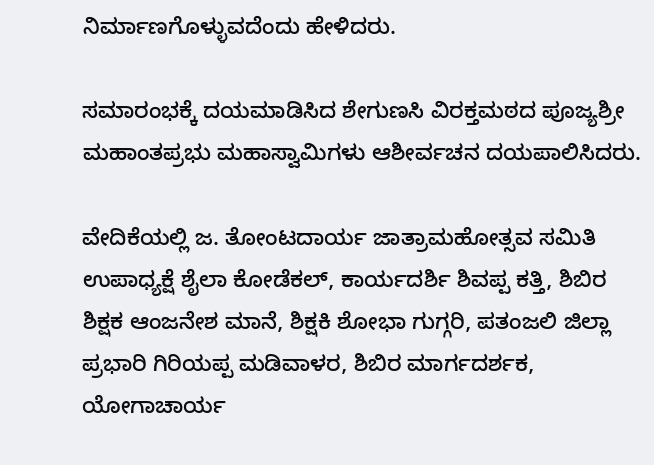ನಿರ್ಮಾಣಗೊಳ್ಳುವದೆಂದು ಹೇಳಿದರು.

ಸಮಾರಂಭಕ್ಕೆ ದಯಮಾಡಿಸಿದ ಶೇಗುಣಸಿ ವಿರಕ್ತಮಠದ ಪೂಜ್ಯಶ್ರೀ ಮಹಾಂತಪ್ರಭು ಮಹಾಸ್ವಾಮಿಗಳು ಆಶೀರ್ವಚನ ದಯಪಾಲಿಸಿದರು.

ವೇದಿಕೆಯಲ್ಲಿ ಜ. ತೋಂಟದಾರ್ಯ ಜಾತ್ರಾಮಹೋತ್ಸವ ಸಮಿತಿ ಉಪಾಧ್ಯಕ್ಷೆ ಶೈಲಾ ಕೋಡೆಕಲ್, ಕಾರ್ಯದರ್ಶಿ ಶಿವಪ್ಪ ಕತ್ತಿ, ಶಿಬಿರ ಶಿಕ್ಷಕ ಆಂಜನೇಶ ಮಾನೆ, ಶಿಕ್ಷಕಿ ಶೋಭಾ ಗುಗ್ಗರಿ, ಪತಂಜಲಿ ಜಿಲ್ಲಾ ಪ್ರಭಾರಿ ಗಿರಿಯಪ್ಪ ಮಡಿವಾಳರ, ಶಿಬಿರ ಮಾರ್ಗದರ್ಶಕ, ಯೋಗಾಚಾರ್ಯ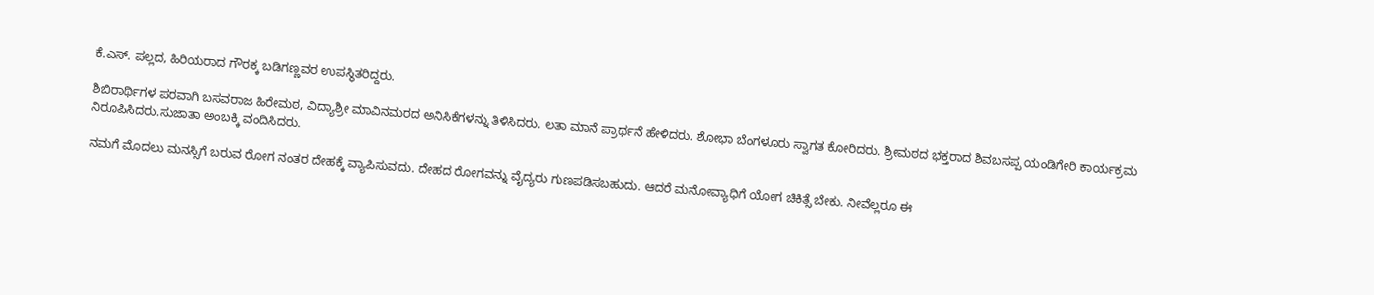ಕೆ.ಎಸ್. ಪಲ್ಲದ, ಹಿರಿಯರಾದ ಗೌರಕ್ಕ ಬಡಿಗಣ್ಣವರ ಉಪಸ್ಥಿತರಿದ್ದರು.

ಶಿಬಿರಾರ್ಥಿಗಳ ಪರವಾಗಿ ಬಸವರಾಜ ಹಿರೇಮಠ, ವಿದ್ಯಾಶ್ರೀ ಮಾವಿನಮರದ ಅನಿಸಿಕೆಗಳನ್ನು ತಿಳಿಸಿದರು. ಲತಾ ಮಾನೆ ಪ್ರಾರ್ಥನೆ ಹೇಳಿದರು. ಶೋಭಾ ಬೆಂಗಳೂರು ಸ್ವಾಗತ ಕೋರಿದರು. ಶ್ರೀಮಠದ ಭಕ್ತರಾದ ಶಿವಬಸಪ್ಪ ಯಂಡಿಗೇರಿ ಕಾರ್ಯಕ್ರಮ ನಿರೂಪಿಸಿದರು.ಸುಜಾತಾ ಅಂಬಕ್ಕಿ ವಂದಿಸಿದರು.

ನಮಗೆ ಮೊದಲು ಮನಸ್ಸಿಗೆ ಬರುವ ರೋಗ ನಂತರ ದೇಹಕ್ಕೆ ವ್ಯಾಪಿಸುವದು. ದೇಹದ ರೋಗವನ್ನು ವೈದ್ಯರು ಗುಣಪಡಿಸಬಹುದು. ಆದರೆ ಮನೋವ್ಯಾಧಿಗೆ ಯೋಗ ಚಿಕಿತ್ಸೆ ಬೇಕು. ನೀವೆಲ್ಲರೂ ಈ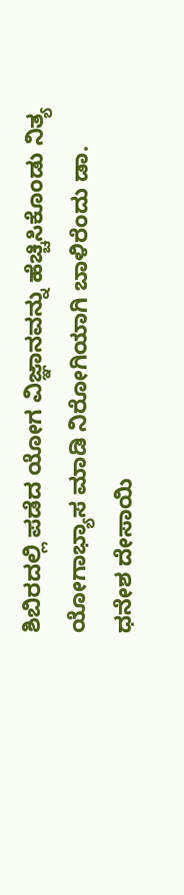ಶಿಬಿರದಲ್ಲಿ ಪಡೆದ ಯೋಗ ವಿಜ್ಞಾನವನ್ನು ಹೆಚ್ಚಿಸಿಕೊಂಡು ನಿತ್ಯ ಯೋಗಾಭ್ಯಾಸ ಮಾಡಿ ನಿರೋಗಿಯಾಗಿ ಬಾಳಿರೆಂದು ಡಾ. ಧನೇಶ ದೇಸಾಯಿ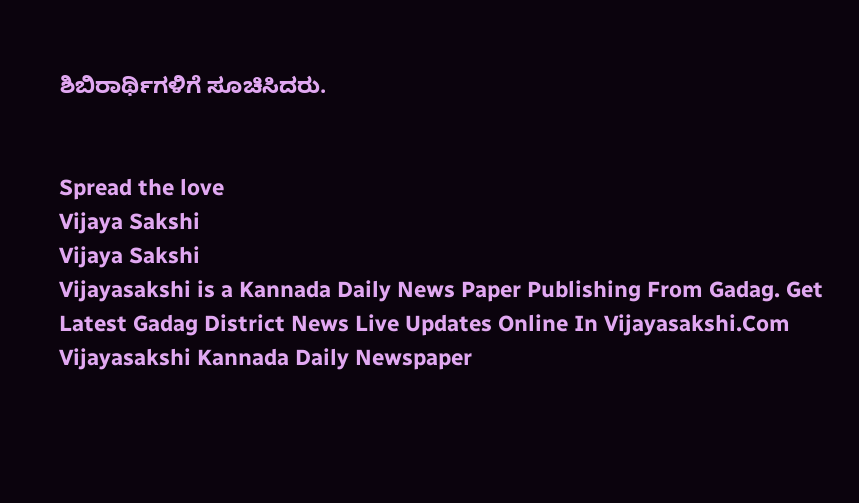ಶಿಬಿರಾರ್ಥಿಗಳಿಗೆ ಸೂಚಿಸಿದರು.


Spread the love
Vijaya Sakshi
Vijaya Sakshi
Vijayasakshi is a Kannada Daily News Paper Publishing From Gadag. Get Latest Gadag District News Live Updates Online In Vijayasakshi.Com Vijayasakshi Kannada Daily Newspaper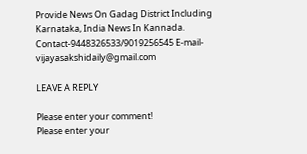Provide News On Gadag District Including Karnataka, India News In Kannada. Contact-9448326533/9019256545 E-mail-vijayasakshidaily@gmail.com

LEAVE A REPLY

Please enter your comment!
Please enter your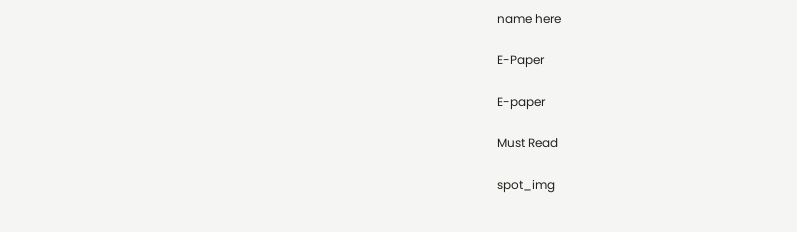name here

E-Paper

E-paper

Must Read

spot_img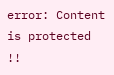error: Content is protected !!